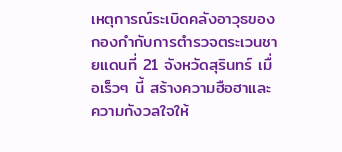เหตุการณ์ระเบิดคลังอาวุธของกองกำกับการตำรวจตระเวนชายแดนที่ 21 จังหวัดสุรินทร์ เมื่อเร็วๆ นี้ สร้างความฮือฮาและความกังวลใจให้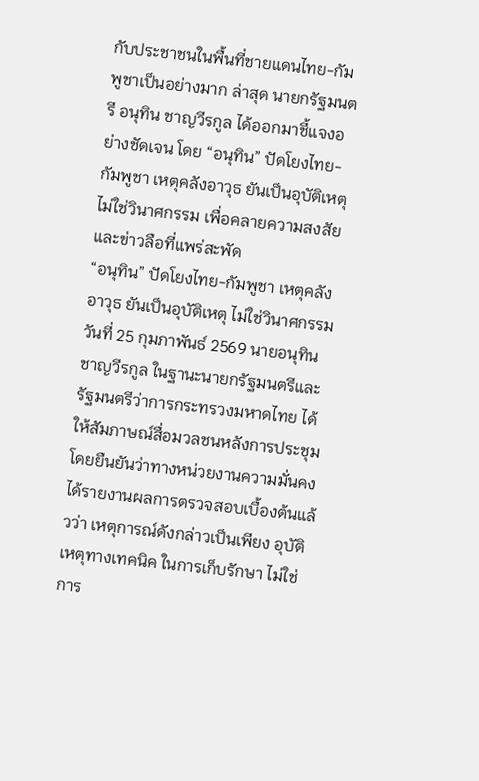กับประชาชนในพื้นที่ชายแดนไทย-กัมพูชาเป็นอย่างมาก ล่าสุด นายกรัฐมนตรี อนุทิน ชาญวีรกูล ได้ออกมาชี้แจงอย่างชัดเจน โดย “อนุทิน” ปัดโยงไทย-กัมพูชา เหตุคลังอาวุธ ยันเป็นอุบัติเหตุ ไม่ใช่วินาศกรรม เพื่อคลายความสงสัยและข่าวลือที่แพร่สะพัด
“อนุทิน” ปัดโยงไทย-กัมพูชา เหตุคลังอาวุธ ยันเป็นอุบัติเหตุ ไม่ใช่วินาศกรรม
วันที่ 25 กุมภาพันธ์ 2569 นายอนุทิน ชาญวีรกูล ในฐานะนายกรัฐมนตรีและรัฐมนตรีว่าการกระทรวงมหาดไทย ได้ให้สัมภาษณ์สื่อมวลชนหลังการประชุม โดยยืนยันว่าทางหน่วยงานความมั่นคงได้รายงานผลการตรวจสอบเบื้องต้นแล้วว่า เหตุการณ์ดังกล่าวเป็นเพียง อุบัติเหตุทางเทคนิค ในการเก็บรักษา ไม่ใช่การ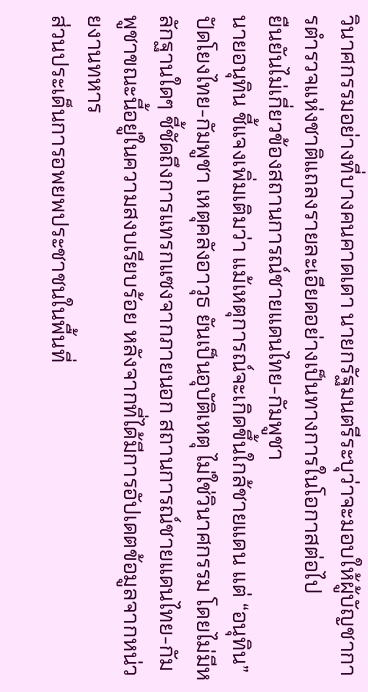วินาศกรรมอย่างที่บางคนคาดเดา นายกรัฐมนตรีระบุว่าจะมอบให้ผู้บัญชาการตำรวจแห่งชาติแถลงรายละเอียดอย่างเป็นทางการในโอกาสต่อไป
ยืนยันไม่เกี่ยวข้องสถานการณ์ชายแดนไทย-กัมพูชา
นายอนุทิน ชี้แจงเพิ่มเติมว่า แม้เหตุการณ์จะเกิดขึ้นใกล้ชายแดน แต่ “อนุทิน” ปัดโยงไทย-กัมพูชา เหตุคลังอาวุธ ยันเป็นอุบัติเหตุ ไม่ใช่วินาศกรรม โดยไม่มีหลักฐานใดๆ ชี้ชัดถึงการแทรกแซงจากภายนอก สถานการณ์ชายแดนไทย-กัมพูชาขณะนี้อยู่ในความสงบเรียบร้อย หลังจากที่ได้มีการอัปเดตข้อมูลจากหน่วยงานทหาร
ส่วนประเด็นการอพยพประชาชนในพื้นที่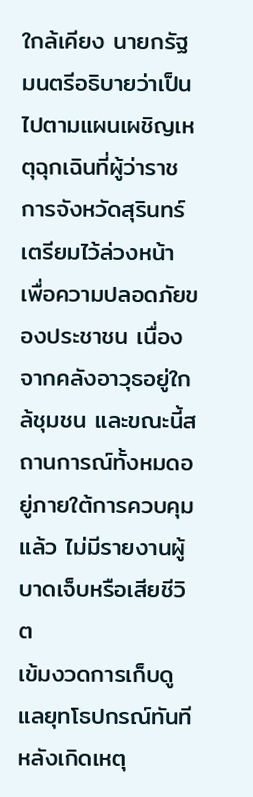ใกล้เคียง นายกรัฐมนตรีอธิบายว่าเป็นไปตามแผนเผชิญเหตุฉุกเฉินที่ผู้ว่าราชการจังหวัดสุรินทร์เตรียมไว้ล่วงหน้า เพื่อความปลอดภัยของประชาชน เนื่องจากคลังอาวุธอยู่ใกล้ชุมชน และขณะนี้สถานการณ์ทั้งหมดอยู่ภายใต้การควบคุมแล้ว ไม่มีรายงานผู้บาดเจ็บหรือเสียชีวิต
เข้มงวดการเก็บดูแลยุทโธปกรณ์ทันที
หลังเกิดเหตุ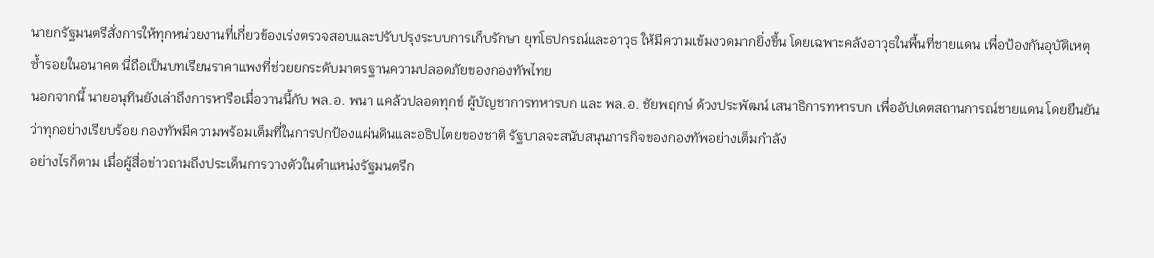นายกรัฐมนตรีสั่งการให้ทุกหน่วยงานที่เกี่ยวข้องเร่งตรวจสอบและปรับปรุงระบบการเก็บรักษา ยุทโธปกรณ์และอาวุธ ให้มีความเข้มงวดมากยิ่งขึ้น โดยเฉพาะคลังอาวุธในพื้นที่ชายแดน เพื่อป้องกันอุบัติเหตุซ้ำรอยในอนาคต นี่ถือเป็นบทเรียนราคาแพงที่ช่วยยกระดับมาตรฐานความปลอดภัยของกองทัพไทย
นอกจากนี้ นายอนุทินยังเล่าถึงการหารือเมื่อวานนี้กับ พล.อ. พนา แคล้วปลอดทุกข์ ผู้บัญชาการทหารบก และ พล.อ. ชัยพฤกษ์ ด้วงประพัฒน์ เสนาธิการทหารบก เพื่ออัปเดตสถานการณ์ชายแดน โดยยืนยันว่าทุกอย่างเรียบร้อย กองทัพมีความพร้อมเต็มที่ในการปกป้องแผ่นดินและอธิปไตยของชาติ รัฐบาลจะสนับสนุนภารกิจของกองทัพอย่างเต็มกำลัง
อย่างไรก็ตาม เมื่อผู้สื่อข่าวถามถึงประเด็นการวางตัวในตำแหน่งรัฐมนตรีก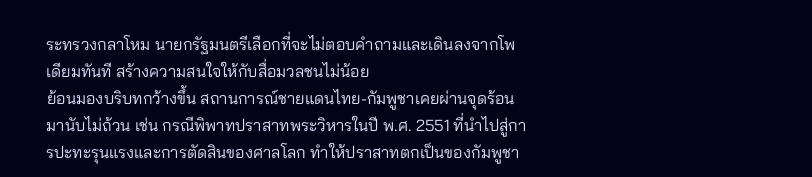ระทรวงกลาโหม นายกรัฐมนตรีเลือกที่จะไม่ตอบคำถามและเดินลงจากโพเดียมทันที สร้างความสนใจให้กับสื่อมวลชนไม่น้อย
ย้อนมองบริบทกว้างขึ้น สถานการณ์ชายแดนไทย-กัมพูชาเคยผ่านจุดร้อนมานับไม่ถ้วน เช่น กรณีพิพาทปราสาทพระวิหารในปี พ.ศ. 2551 ที่นำไปสู่การปะทะรุนแรงและการตัดสินของศาลโลก ทำให้ปราสาทตกเป็นของกัมพูชา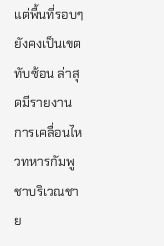แต่พื้นที่รอบๆ ยังคงเป็นเขตทับซ้อน ล่าสุดมีรายงานการเคลื่อนไหวทหารกัมพูชาบริเวณชาย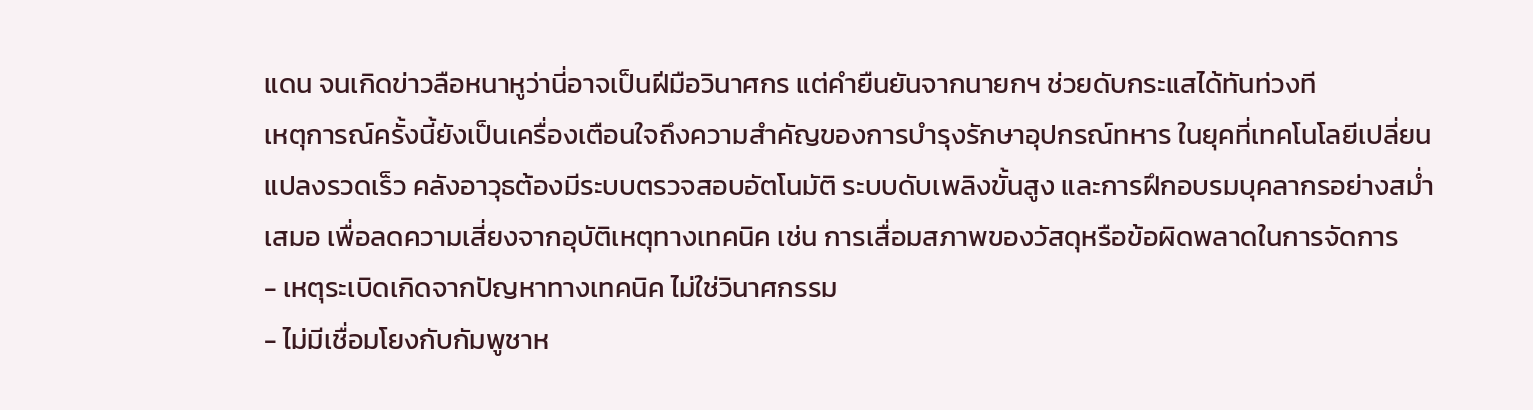แดน จนเกิดข่าวลือหนาหูว่านี่อาจเป็นฝีมือวินาศกร แต่คำยืนยันจากนายกฯ ช่วยดับกระแสได้ทันท่วงที
เหตุการณ์ครั้งนี้ยังเป็นเครื่องเตือนใจถึงความสำคัญของการบำรุงรักษาอุปกรณ์ทหาร ในยุคที่เทคโนโลยีเปลี่ยนแปลงรวดเร็ว คลังอาวุธต้องมีระบบตรวจสอบอัตโนมัติ ระบบดับเพลิงขั้นสูง และการฝึกอบรมบุคลากรอย่างสม่ำเสมอ เพื่อลดความเสี่ยงจากอุบัติเหตุทางเทคนิค เช่น การเสื่อมสภาพของวัสดุหรือข้อผิดพลาดในการจัดการ
- เหตุระเบิดเกิดจากปัญหาทางเทคนิค ไม่ใช่วินาศกรรม
- ไม่มีเชื่อมโยงกับกัมพูชาห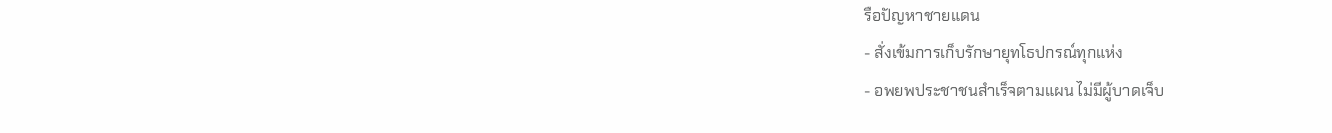รือปัญหาชายแดน
- สั่งเข้มการเก็บรักษายุทโธปกรณ์ทุกแห่ง
- อพยพประชาชนสำเร็จตามแผน ไม่มีผู้บาดเจ็บ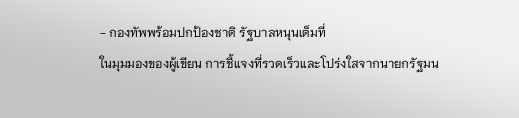- กองทัพพร้อมปกป้องชาติ รัฐบาลหนุนเต็มที่
ในมุมมองของผู้เขียน การชี้แจงที่รวดเร็วและโปร่งใสจากนายกรัฐมน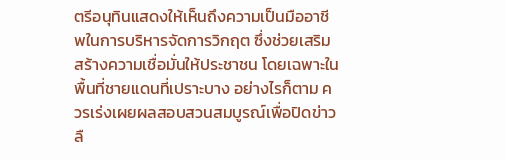ตรีอนุทินแสดงให้เห็นถึงความเป็นมืออาชีพในการบริหารจัดการวิกฤต ซึ่งช่วยเสริมสร้างความเชื่อมั่นให้ประชาชน โดยเฉพาะในพื้นที่ชายแดนที่เปราะบาง อย่างไรก็ตาม ควรเร่งเผยผลสอบสวนสมบูรณ์เพื่อปิดข่าวลื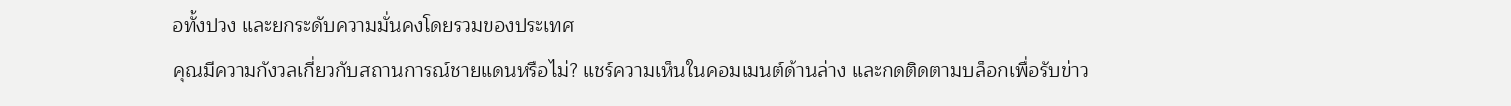อทั้งปวง และยกระดับความมั่นคงโดยรวมของประเทศ
คุณมีความกังวลเกี่ยวกับสถานการณ์ชายแดนหรือไม่? แชร์ความเห็นในคอมเมนต์ด้านล่าง และกดติดตามบล็อกเพื่อรับข่าว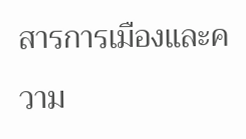สารการเมืองและความ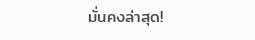มั่นคงล่าสุด!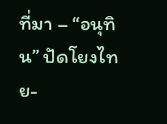ที่มา – “อนุทิน” ปัดโยงไทย-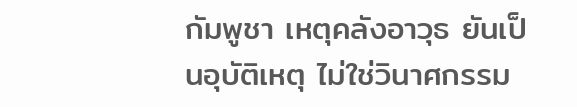กัมพูชา เหตุคลังอาวุธ ยันเป็นอุบัติเหตุ ไม่ใช่วินาศกรรม